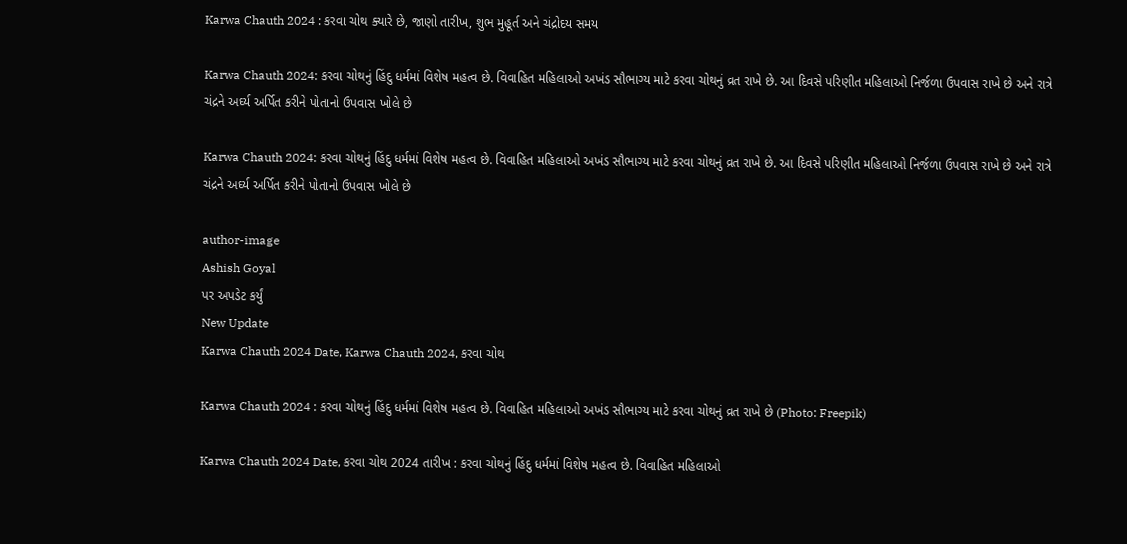Karwa Chauth 2024 : કરવા ચોથ ક્યારે છે, જાણો તારીખ, શુભ મુહૂર્ત અને ચંદ્રોદય સમય

Karwa Chauth 2024: કરવા ચોથનું હિંદુ ધર્મમાં વિશેષ મહત્વ છે. વિવાહિત મહિલાઓ અખંડ સૌભાગ્ય માટે કરવા ચોથનું વ્રત રાખે છે. આ દિવસે પરિણીત મહિલાઓ નિર્જળા ઉપવાસ રાખે છે અને રાત્રે ચંદ્રને અર્ઘ્ય અર્પિત કરીને પોતાનો ઉપવાસ ખોલે છે

Karwa Chauth 2024: કરવા ચોથનું હિંદુ ધર્મમાં વિશેષ મહત્વ છે. વિવાહિત મહિલાઓ અખંડ સૌભાગ્ય માટે કરવા ચોથનું વ્રત રાખે છે. આ દિવસે પરિણીત મહિલાઓ નિર્જળા ઉપવાસ રાખે છે અને રાત્રે ચંદ્રને અર્ઘ્ય અર્પિત કરીને પોતાનો ઉપવાસ ખોલે છે

author-image
Ashish Goyal
પર અપડેટ કર્યું
New Update
Karwa Chauth 2024 Date, Karwa Chauth 2024, કરવા ચોથ

Karwa Chauth 2024 : કરવા ચોથનું હિંદુ ધર્મમાં વિશેષ મહત્વ છે. વિવાહિત મહિલાઓ અખંડ સૌભાગ્ય માટે કરવા ચોથનું વ્રત રાખે છે (Photo: Freepik)

Karwa Chauth 2024 Date, કરવા ચોથ 2024 તારીખ : કરવા ચોથનું હિંદુ ધર્મમાં વિશેષ મહત્વ છે. વિવાહિત મહિલાઓ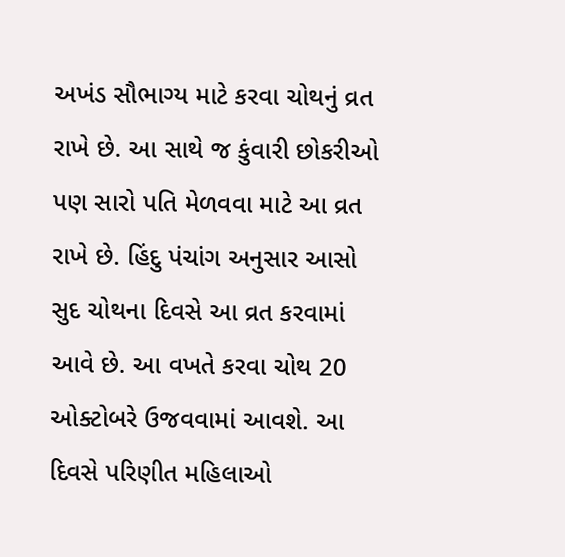અખંડ સૌભાગ્ય માટે કરવા ચોથનું વ્રત રાખે છે. આ સાથે જ કુંવારી છોકરીઓ પણ સારો પતિ મેળવવા માટે આ વ્રત રાખે છે. હિંદુ પંચાંગ અનુસાર આસો સુદ ચોથના દિવસે આ વ્રત કરવામાં આવે છે. આ વખતે કરવા ચોથ 20 ઓક્ટોબરે ઉજવવામાં આવશે. આ દિવસે પરિણીત મહિલાઓ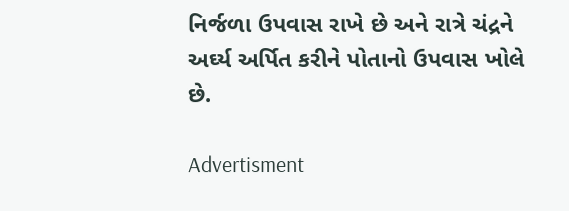નિર્જળા ઉપવાસ રાખે છે અને રાત્રે ચંદ્રને અર્ઘ્ય અર્પિત કરીને પોતાનો ઉપવાસ ખોલે છે.

Advertisment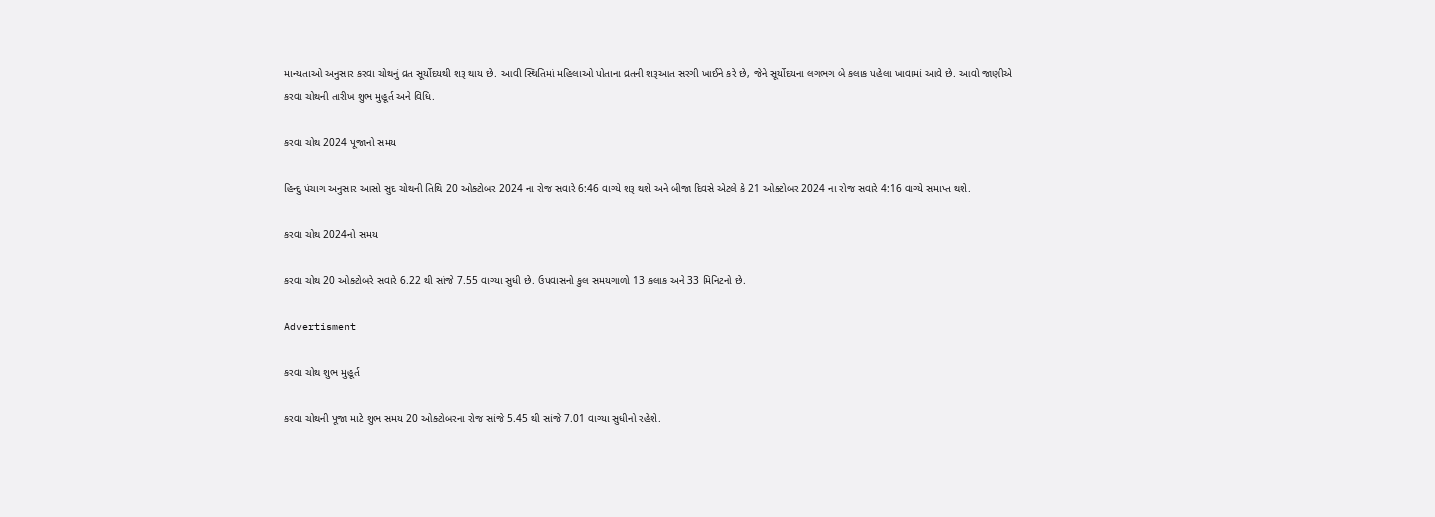માન્યતાઓ અનુસાર કરવા ચોથનું વ્રત સૂર્યોદયથી શરૂ થાય છે. આવી સ્થિતિમાં મહિલાઓ પોતાના વ્રતની શરૂઆત સરગી ખાઈને કરે છે, જેને સૂર્યોદયના લગભગ બે કલાક પહેલા ખાવામાં આવે છે. આવો જાણીએ કરવા ચોથની તારીખ શુભ મુહૂર્ત અને વિધિ.

કરવા ચોથ 2024 પૂજાનો સમય

હિન્દુ પંચાગ અનુસાર આસો સુદ ચોથની તિથિ 20 ઓક્ટોબર 2024 ના રોજ સવારે 6:46 વાગ્યે શરૂ થશે અને બીજા દિવસે એટલે કે 21 ઓક્ટોબર 2024 ના રોજ સવારે 4:16 વાગ્યે સમાપ્ત થશે.

કરવા ચોથ 2024નો સમય

કરવા ચોથ 20 ઓક્ટોબરે સવારે 6.22 થી સાંજે 7.55 વાગ્યા સુધી છે. ઉપવાસનો કુલ સમયગાળો 13 કલાક અને 33 મિનિટનો છે.

Advertisment

કરવા ચોથ શુભ મુહૂર્ત

કરવા ચોથની પૂજા માટે શુભ સમય 20 ઓક્ટોબરના રોજ સાંજે 5.45 થી સાંજે 7.01 વાગ્યા સુધીનો રહેશે.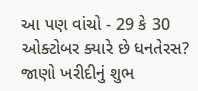આ પણ વાંચો - 29 કે 30 ઓક્ટોબર ક્યારે છે ધનતેરસ? જાણો ખરીદીનું શુભ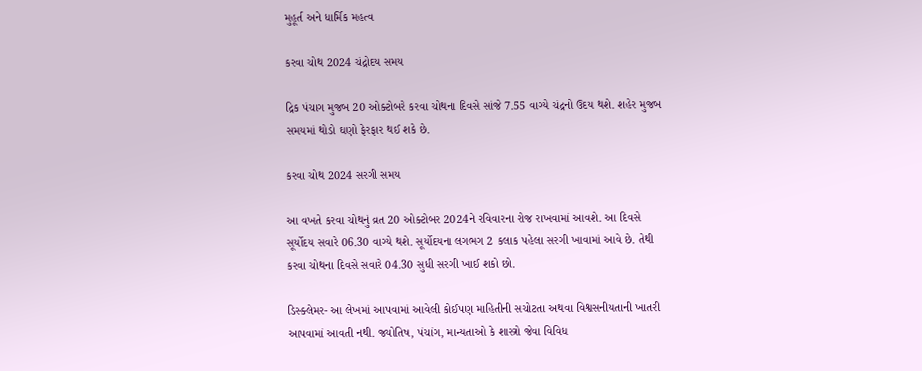મુહૂર્ત અને ધાર્મિક મહત્વ

કરવા ચોથ 2024 ચંદ્રોદય સમય

દ્રિક પંચાગ મુજબ 20 ઓક્ટોબરે કરવા ચોથના દિવસે સાંજે 7.55 વાગ્યે ચંદ્રનો ઉદય થશે. શહેર મુજબ સમયમાં થોડો ઘણો ફેરફાર થઈ શકે છે.

કરવા ચોથ 2024 સરગી સમય

આ વખતે કરવા ચોથનું વ્રત 20 ઓક્ટોબર 2024ને રવિવારના રોજ રાખવામાં આવશે. આ દિવસે સૂર્યોદય સવારે 06.30 વાગ્યે થશે. સૂર્યોદયના લગભગ 2 કલાક પહેલા સરગી ખાવામાં આવે છે. તેથી કરવા ચોથના દિવસે સવારે 04.30 સુધી સરગી ખાઈ શકો છો.

ડિસ્ક્લેમર- આ લેખમાં આપવામાં આવેલી કોઈપણ માહિતીની સચોટતા અથવા વિશ્વસનીયતાની ખાતરી આપવામાં આવતી નથી. જ્યોતિષ, પંચાંગ, માન્યતાઓ કે શાસ્ત્રો જેવા વિવિધ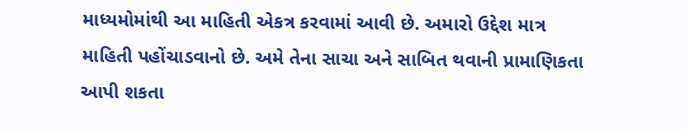માધ્યમોમાંથી આ માહિતી એકત્ર કરવામાં આવી છે. અમારો ઉદ્દેશ માત્ર માહિતી પહોંચાડવાનો છે. અમે તેના સાચા અને સાબિત થવાની પ્રામાણિકતા આપી શકતા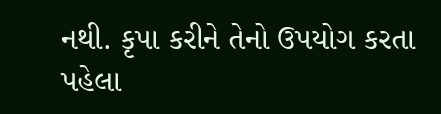નથી. કૃપા કરીને તેનો ઉપયોગ કરતા પહેલા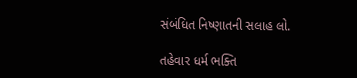સંબંધિત નિષ્ણાતની સલાહ લો.

તહેવાર ધર્મ ભક્તિ